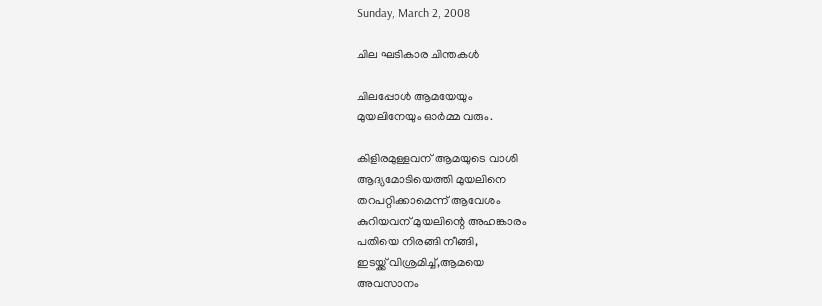Sunday, March 2, 2008

ചില ഘടികാര ചിന്തകൾ

ചിലപ്പോൾ ആമയേയും
മുയലിനേയും ഓർമ്മ വരും.

കിളിരമുള്ളവന്‌ ആമയുടെ വാശി
ആദ്യമോടിയെത്തി മുയലിനെ
തറപറ്റിക്കാമെന്ന് ആവേശം
കുറിയവന്‌ മുയലിന്റെ അഹങ്കാരം
പതിയെ നിരങ്ങി നീങ്ങി,
ഇടയ്ക്ക്‌ വിശ്രമിച്ച്‌,ആമയെ
അവസാനം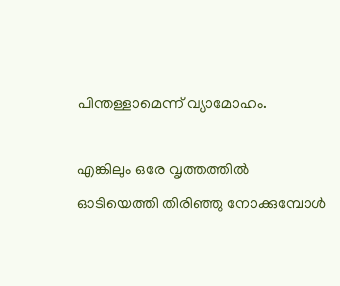പിന്തള്ളാമെന്ന് വ്യാമോഹം.

എങ്കിലും ഒരേ വൃത്തത്തിൽ
ഓടിയെത്തി തിരിഞ്ഞു നോക്കുമ്പോൾ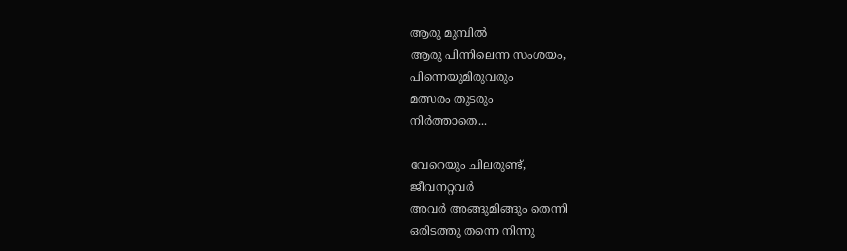ആരു മുമ്പിൽ
ആരു പിന്നിലെന്ന സംശയം,
പിന്നെയുമിരുവരും
മത്സരം തുടരും
നിർത്താതെ...

വേറെയും ചിലരുണ്ട്‌,
ജീവനറ്റവർ
അവർ അങ്ങുമിങ്ങും തെന്നി
ഒരിടത്തു തന്നെ നിന്നു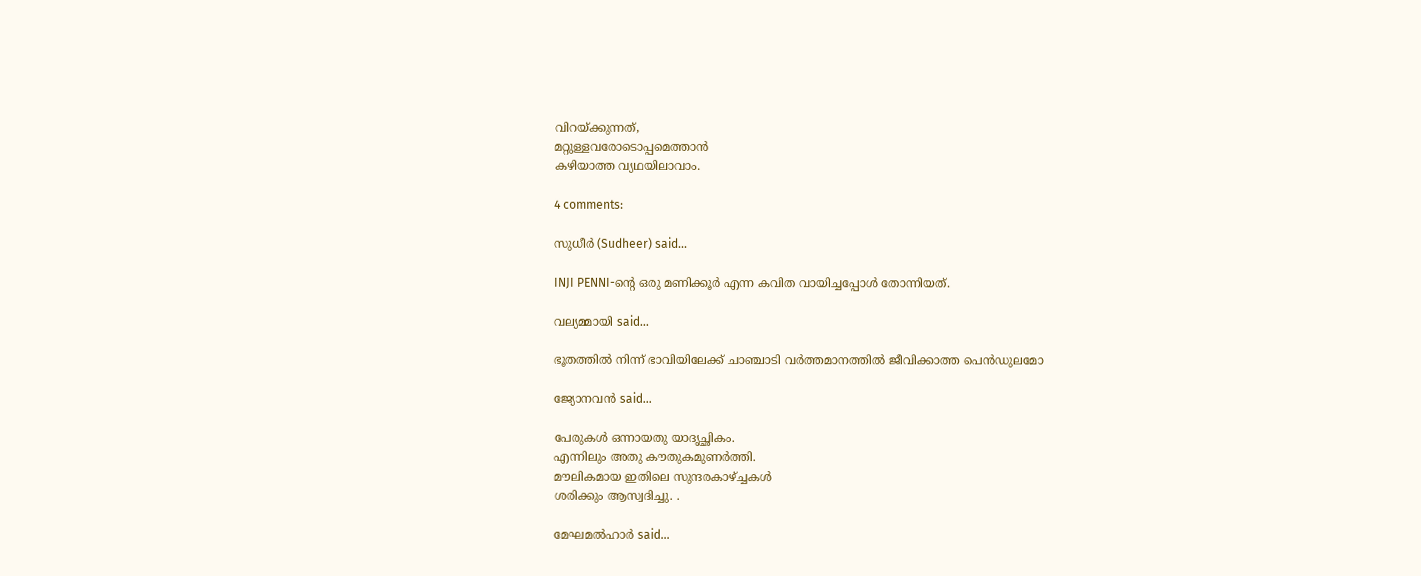വിറയ്ക്കുന്നത്‌,
മറ്റുള്ളവരോടൊപ്പമെത്താൻ
കഴിയാത്ത വ്യഥയിലാവാം.

4 comments:

സുധീര്‍ (Sudheer) said...

INJI PENNI-ന്റെ ഒരു മണിക്കൂര്‍ എന്ന കവിത വായിച്ചപ്പോള്‍ തോന്നിയത്.

വല്യമ്മായി said...

ഭൂതത്തില്‍ നിന്ന് ഭാവിയിലേക്ക് ചാഞ്ചാടി വര്‍ത്തമാനത്തില്‍ ജീവിക്കാത്ത പെന്‍ഡുലമോ

ജ്യോനവന്‍ said...

പേരുകള്‍ ഒന്നായതു യാദൃച്ഛികം.
എന്നിലും അതു കൗതുകമുണര്‍ത്തി.
മൗലികമായ ഇതിലെ സുന്ദരകാഴ്ച്ചകള്‍
ശരിക്കും ആസ്വദിച്ചു. .

മേഘമല്‍ഹാര്‍ said...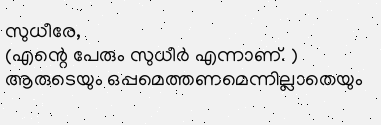സുധീരേ,
(എന്റെ പേരും സുധീർ എന്നാണ്‌. )
ആരുടെയും ഒപ്പമെത്തണമെന്നില്ലാതെയും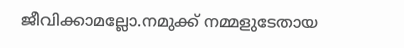ജീവിക്കാമല്ലോ.നമുക്ക്‌ നമ്മളുടേതായ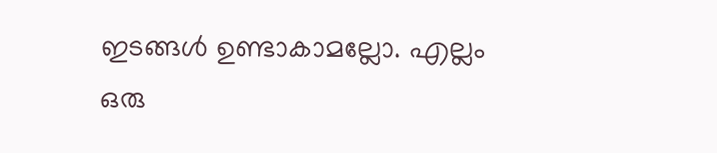ഇടങ്ങൾ ഉണ്ടാകാമല്ലോ. എല്ലം ഒരു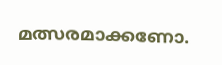മത്സരമാക്കണോ.